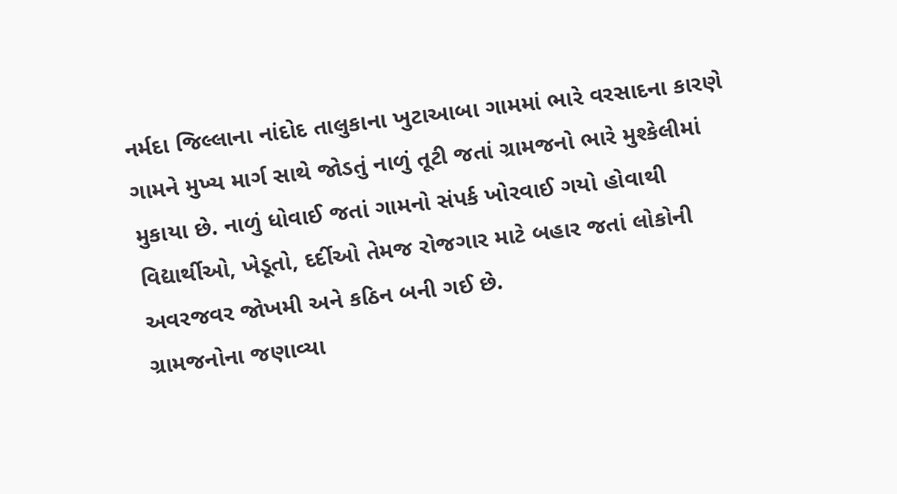નર્મદા જિલ્લાના નાંદોદ તાલુકાના ખુટાઆબા ગામમાં ભારે વરસાદના કારણે ગામને મુખ્ય માર્ગ સાથે જોડતું નાળું તૂટી જતાં ગ્રામજનો ભારે મુશ્કેલીમાં મુકાયા છે. નાળું ધોવાઈ જતાં ગામનો સંપર્ક ખોરવાઈ ગયો હોવાથી વિદ્યાર્થીઓ, ખેડૂતો, દર્દીઓ તેમજ રોજગાર માટે બહાર જતાં લોકોની અવરજવર જોખમી અને કઠિન બની ગઈ છે.
ગ્રામજનોના જણાવ્યા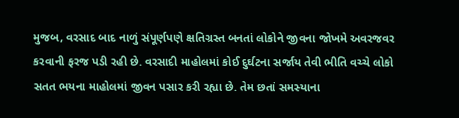મુજબ, વરસાદ બાદ નાળું સંપૂર્ણપણે ક્ષતિગ્રસ્ત બનતાં લોકોને જીવના જોખમે અવરજવર કરવાની ફરજ પડી રહી છે. વરસાદી માહોલમાં કોઈ દુર્ઘટના સર્જાય તેવી ભીતિ વચ્ચે લોકો સતત ભયના માહોલમાં જીવન પસાર કરી રહ્યા છે. તેમ છતાં સમસ્યાના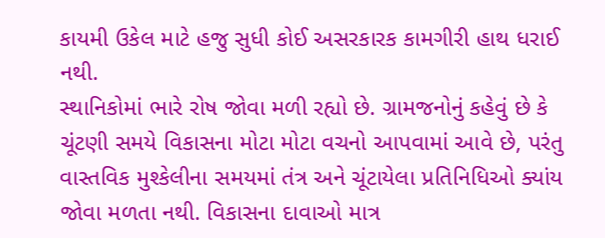કાયમી ઉકેલ માટે હજુ સુધી કોઈ અસરકારક કામગીરી હાથ ધરાઈ નથી.
સ્થાનિકોમાં ભારે રોષ જોવા મળી રહ્યો છે. ગ્રામજનોનું કહેવું છે કે ચૂંટણી સમયે વિકાસના મોટા મોટા વચનો આપવામાં આવે છે, પરંતુ વાસ્તવિક મુશ્કેલીના સમયમાં તંત્ર અને ચૂંટાયેલા પ્રતિનિધિઓ ક્યાંય જોવા મળતા નથી. વિકાસના દાવાઓ માત્ર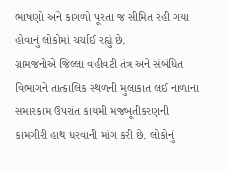ભાષણો અને કાગળો પૂરતા જ સીમિત રહી ગયા હોવાનું લોકોમાં ચર્ચાઈ રહ્યું છે.
ગ્રામજનોએ જિલ્લા વહીવટી તંત્ર અને સંબંધિત વિભાગને તાત્કાલિક સ્થળની મુલાકાત લઈ નાળાના સમારકામ ઉપરાંત કાયમી મજબૂતીકરણની કામગીરી હાથ ધરવાની માંગ કરી છે. લોકોનું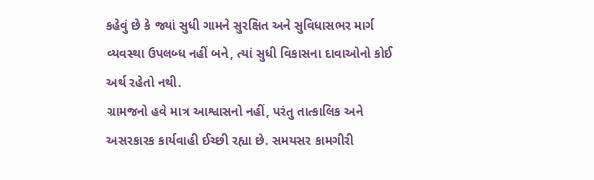કહેવું છે કે જ્યાં સુધી ગામને સુરક્ષિત અને સુવિધાસભર માર્ગ વ્યવસ્થા ઉપલબ્ધ નહીં બને, ત્યાં સુધી વિકાસના દાવાઓનો કોઈ અર્થ રહેતો નથી.
ગ્રામજનો હવે માત્ર આશ્વાસનો નહીં, પરંતુ તાત્કાલિક અને અસરકારક કાર્યવાહી ઈચ્છી રહ્યા છે. સમયસર કામગીરી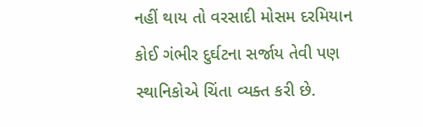નહીં થાય તો વરસાદી મોસમ દરમિયાન કોઈ ગંભીર દુર્ઘટના સર્જાય તેવી પણ સ્થાનિકોએ ચિંતા વ્યક્ત કરી છે.